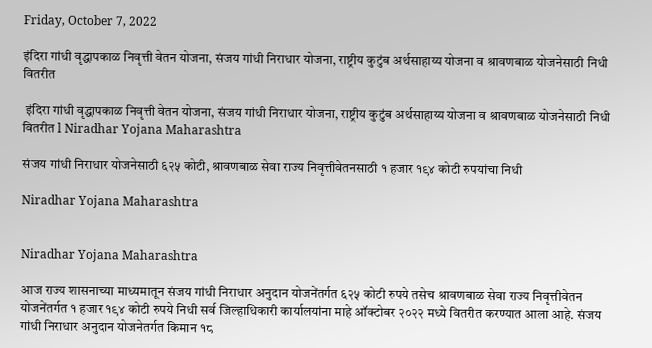Friday, October 7, 2022

इंदिरा गांधी वृद्धापकाळ निवृत्ती वेतन योजना, संजय गांधी निराधार योजना, राष्ट्रीय कुटुंब अर्थसाहाय्य योजना व श्रावणबाळ योजनेसाठी निधी वितरीत

 इंदिरा गांधी वृद्धापकाळ निवृत्ती वेतन योजना, संजय गांधी निराधार योजना, राष्ट्रीय कुटुंब अर्थसाहाय्य योजना व श्रावणबाळ योजनेसाठी निधी वितरीत l Niradhar Yojana Maharashtra

संजय गांधी निराधार योजनेसाठी ६२५ कोटी, श्रावणबाळ सेवा राज्य निवृत्तीवेतनसाठी १ हजार १९४ कोटी रुपयांचा निधी

Niradhar Yojana Maharashtra


Niradhar Yojana Maharashtra

आज राज्य शासनाच्या माध्यमातून संजय गांधी निराधार अनुदान योजनेंतर्गत ६२५ कोटी रुपये तसेच श्रावणबाळ सेवा राज्य निवृत्तीवेतन योजनेंतर्गत १ हजार १९४ कोटी रुपये निधी सर्व जिल्हाधिकारी कार्यालयांना माहे ऑक्टोबर २०२२ मध्ये वितरीत करण्यात आला आहे. संजय गांधी निराधार अनुदान योजनेतर्गत किमान १८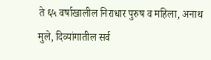ते ६५ वर्षाखालील निराधार पुरुष व महिला, अनाथ मुले, दिव्यांगातील सर्व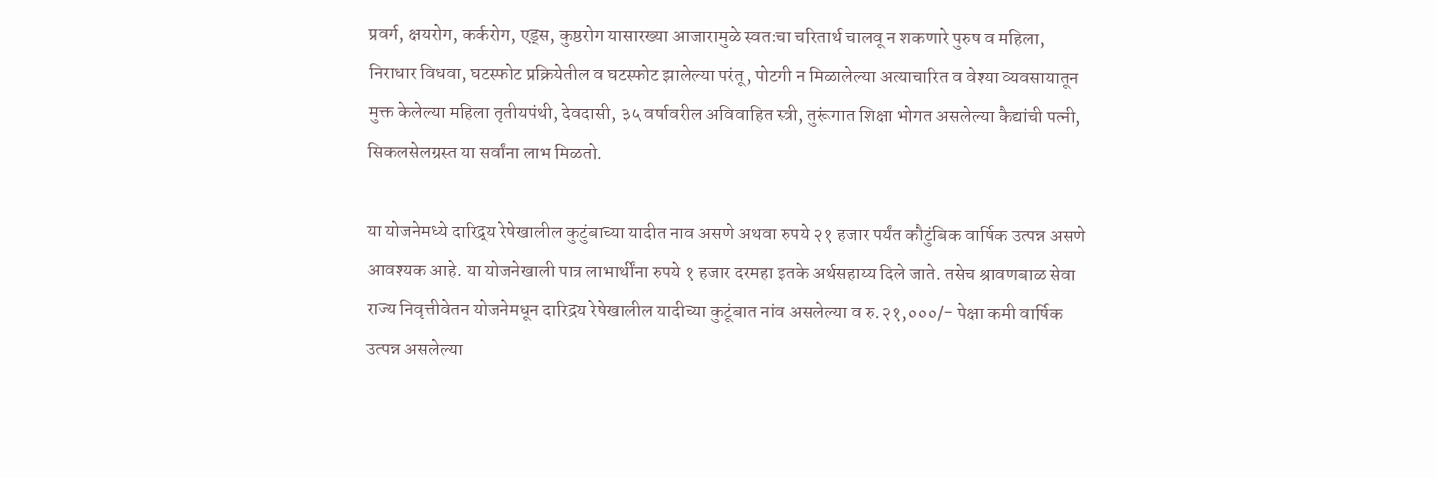प्रवर्ग, क्षयरोग, कर्करोग, एड्स, कुष्ठरोग यासारख्या आजारामुळे स्वतःचा चरितार्थ चालवू न शकणारे पुरुष व महिला, निराधार विधवा, घटस्फोट प्रक्रियेतील व घटस्फोट झालेल्या परंतू, पोटगी न मिळालेल्या अत्याचारित व वेश्या व्यवसायातून मुक्त केलेल्या महिला तृतीयपंथी, देवदासी, ३५ वर्षावरील अविवाहित स्त्री, तुरूंगात शिक्षा भोगत असलेल्या कैद्यांची पत्नी, सिकलसेलग्रस्त या सर्वांना लाभ मिळतो.

या योजनेमध्ये दारिद्र्य रेषेखालील कुटुंबाच्या यादीत नाव असणे अथवा रुपये २१ हजार पर्यंत कौटुंबिक वार्षिक उत्पन्न असणे आवश्यक आहे. या योजनेखाली पात्र लाभार्थींना रुपये १ हजार दरमहा इतके अर्थसहाय्य दिले जाते. तसेच श्रावणबाळ सेवा राज्य निवृत्तीवेतन योजनेमधून दारिद्रय रेषेखालील यादीच्या कुटूंबात नांव असलेल्या व रु.२१,०००/- पेक्षा कमी वार्षिक उत्पन्न असलेल्या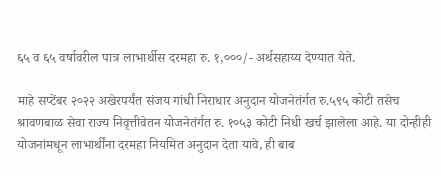६५ व ६५ वर्षावरील पात्र लाभार्थीस दरमहा रु. १,०००/- अर्थसहाय्य देण्यात येते.

माहे सप्टेंबर २०२२ अखेरपर्यंत संजय गांधी निराधार अनुदान योजनेतंर्गत रु.५९५ कोटी तसेच श्रावणबाळ सेवा राज्य निवृत्तीवेतन योजनेतंर्गत रु. १०५३ कोटी निधी खर्च झालेला आहे. या दोन्हीही योजनांमधून लाभार्थींना दरमहा नियमित अनुदान देता यावे, ही बाब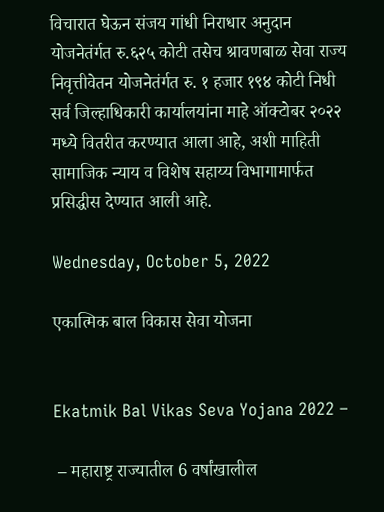विचारात घेऊन संजय गांधी निराधार अनुदान योजनेतंर्गत रु.६२५ कोटी तसेच श्रावणबाळ सेवा राज्य निवृत्तीवेतन योजनेतंर्गत रु. १ हजार १९४ कोटी निधी सर्व जिल्हाधिकारी कार्यालयांना माहे ऑक्टोबर २०२२ मध्ये वितरीत करण्यात आला आहे, अशी माहिती सामाजिक न्याय व विशेष सहाय्य विभागामार्फत प्रसिद्धीस देण्यात आली आहे.

Wednesday, October 5, 2022

एकात्मिक बाल विकास सेवा योजना


Ekatmik Bal Vikas Seva Yojana 2022 –

 – महाराष्ट्र राज्यातील 6 वर्षांखालील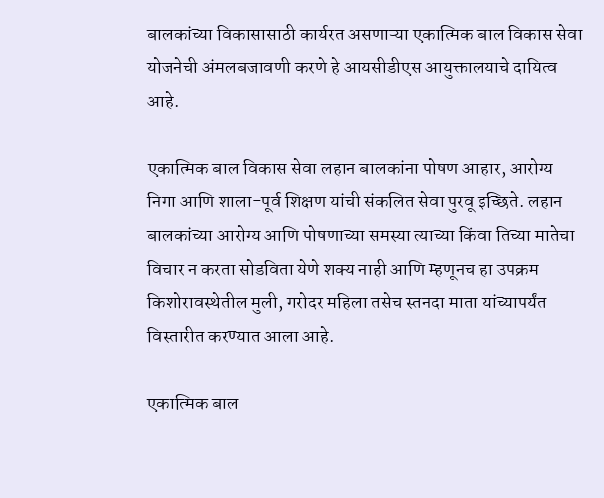बालकांच्या विकासासाठी कार्यरत असणाऱ्या एकात्मिक बाल विकास सेवा योजनेची अंमलबजावणी करणे हे आयसीडीएस आयुक्तालयाचे दायित्व आहे.

एकात्मिक बाल विकास सेवा लहान बालकांना पोषण आहार, आरोग्य निगा आणि शाला-पूर्व शिक्षण यांची संकलित सेवा पुरवू इच्छिते. लहान बालकांच्या आरोग्य आणि पोषणाच्या समस्या त्याच्या किंवा तिच्या मातेचा विचार न करता सोडविता येणे शक्य नाही आणि म्हणूनच हा उपक्रम किशोरावस्थेतील मुली, गरोदर महिला तसेच स्तनदा माता यांच्यापर्यंत विस्तारीत करण्यात आला आहे.

एकात्मिक बाल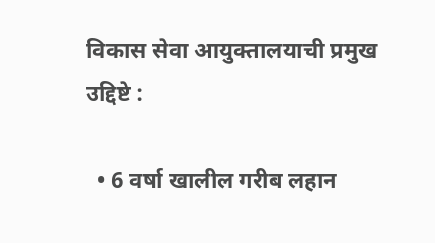विकास सेवा आयुक्तालयाची प्रमुख उद्दिष्टे :

  • 6 वर्षा खालील गरीब लहान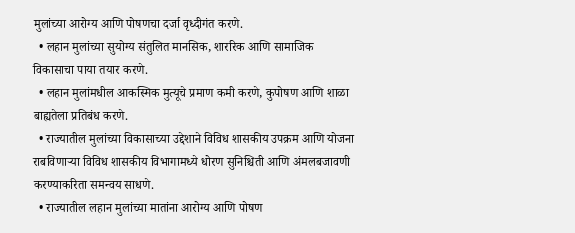मुलांच्या आरोग्य आणि पोषणचा दर्जा वृध्दीगंत करणे.
  • लहान मुलांच्या सुयोग्य संतुलित मानसिक, शाररिक आणि सामाजिक विकासाचा पाया तयार करणे.
  • लहान मुलांमधील आकस्मिक मुत्यूचे प्रमाण कमी करणे, कुपोषण आणि शाळा बाह्यतेला प्रतिबंध करणे.
  • राज्यातील मुलांच्या विकासाच्या उद्देशाने विविध शासकीय उपक्रम आणि योजना राबविणाऱ्या विविध शासकीय विभागामध्ये धोरण सुनिश्चिती आणि अंमलबजावणी करण्याकरिता समन्वय साधणे.
  • राज्यातील लहान मुलांच्या मातांना आरोग्य आणि पोषण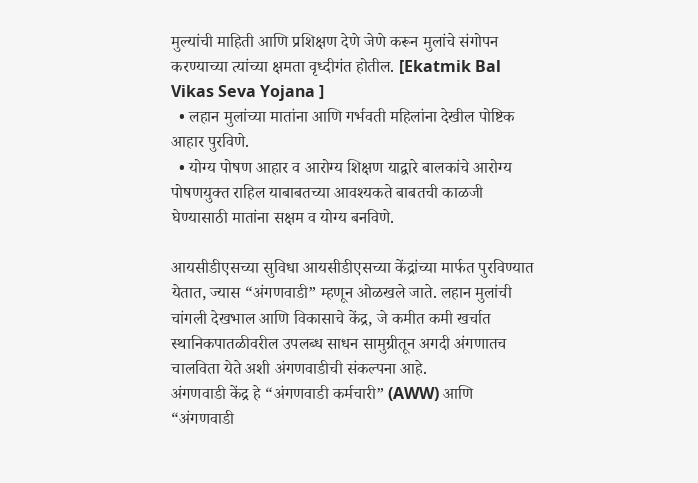मुल्यांची माहिती आणि प्रशिक्षण देणे जेणे करून मुलांचे संगोपन करण्याच्या त्यांच्या क्षमता वृध्दीगंत होतील. [Ekatmik Bal Vikas Seva Yojana ]
  • लहान मुलांच्या मातांना आणि गर्भवती महिलांना देखील पोष्टिक आहार पुरविणे.
  • योग्य पोषण आहार व आरोग्य शिक्षण याद्वारे बालकांचे आरोग्य पोषणयुक्त राहिल याबाबतच्या आवश्यकते बाबतची काळजी घेण्यासाठी मातांना सक्षम व योग्य बनविणे.

आयसीडीएसच्या सुविधा आयसीडीएसच्या केंद्रांच्या मार्फत पुरविण्यात येतात, ज्यास “अंगणवाडी” म्हणून ओळखले जाते. लहान मुलांची चांगली देखभाल आणि विकासाचे केंद्र, जे कमीत कमी खर्चात स्थानिकपातळीवरील उपलब्ध साधन सामुग्रीतून अगदी अंगणातच चालविता येते अशी अंगणवाडीची संकल्पना आहे.
अंगणवाडी केंद्र हे “अंगणवाडी कर्मचारी” (AWW) आणि “अंगणवाडी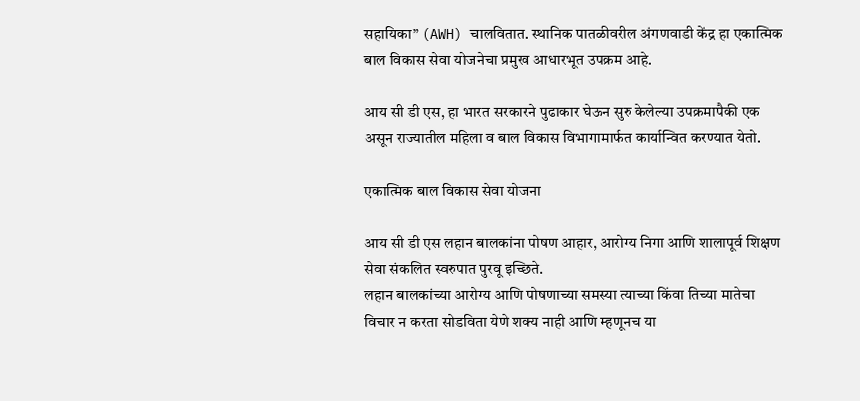सहायिका” (AWH) चालवितात. स्थानिक पातळीवरील अंगणवाडी केंद्र हा एकात्मिक बाल विकास सेवा योजनेचा प्रमुख आधारभूत उपक्रम आहे.

आय सी डी एस, हा भारत सरकारने पुढाकार घेऊन सुरु केलेल्या उपक्रमापैकी एक असून राज्यातील महिला व बाल विकास विभागामार्फत कार्यान्वित करण्यात येतो.

एकात्मिक बाल विकास सेवा योजना

आय सी डी एस लहान बालकांना पोषण आहार, आरोग्य निगा आणि शालापूर्व शिक्षण सेवा संकलित स्वरुपात पुरवू इच्छिते.
लहान बालकांच्या आरोग्य आणि पोषणाच्या समस्या त्याच्या किंवा तिच्या मातेचा विचार न करता सोडविता येणे शक्य नाही आणि म्हणूनच या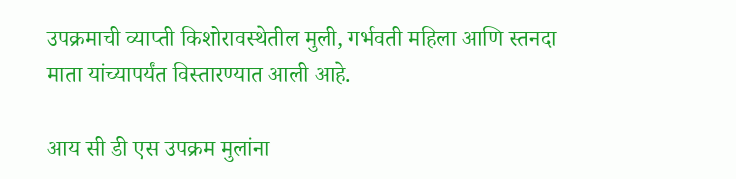उपक्रमाची व्याप्ती किशोरावस्थेतील मुली, गर्भवती महिला आणि स्तनदा माता यांच्यापर्यंत विस्तारण्यात आली आहे.

आय सी डी एस उपक्रम मुलांना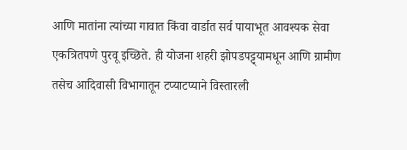आणि मातांना त्यांच्या गावात किंवा वार्डात सर्व पायाभूत आवश्यक सेवा एकत्रितपणे पुरवू इच्छिते. ही योजना शहरी झोपडपट्ट्यामधून आणि ग्रामीण तसेच आदिवासी विभागातून टप्याटप्याने विस्तारली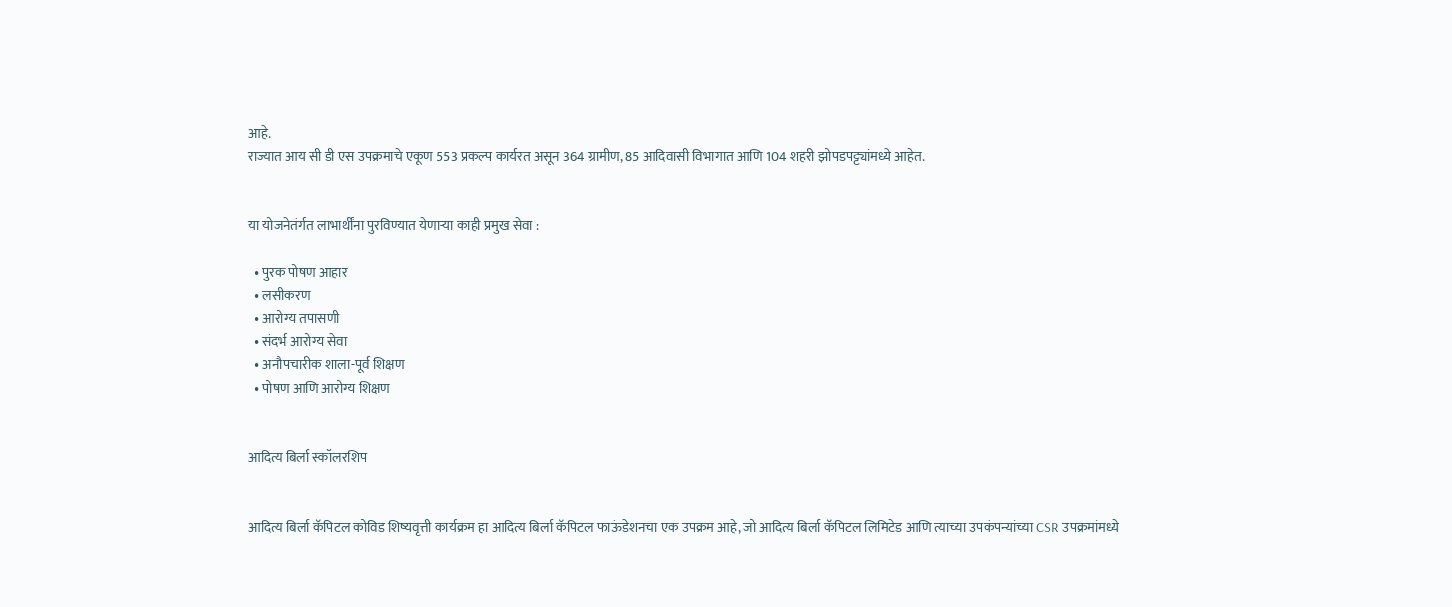आहे.
राज्यात आय सी डी एस उपक्रमाचे एकूण 553 प्रकल्प कार्यरत असून 364 ग्रामीण, 85 आदिवासी विभागात आणि 104 शहरी झोपडपट्ट्यांमध्ये आहेत.


या योजनेतंर्गत लाभार्थींना पुरविण्यात येणाऱ्या काही प्रमुख सेवा :

  • पुरक पोषण आहार
  • लसीकरण
  • आरोग्य तपासणी
  • संदर्भ आरोग्य सेवा
  • अनौपचारीक शाला-पूर्व शिक्षण
  • पोषण आणि आरोग्य शिक्षण


आदित्य बिर्ला स्कॉलरशिप


आदित्य बिर्ला कॅपिटल कोविड शिष्यवृत्ती कार्यक्रम हा आदित्य बिर्ला कॅपिटल फाऊंडेशनचा एक उपक्रम आहे, जो आदित्य बिर्ला कॅपिटल लिमिटेड आणि त्याच्या उपकंपन्यांच्या CSR उपक्रमांमध्ये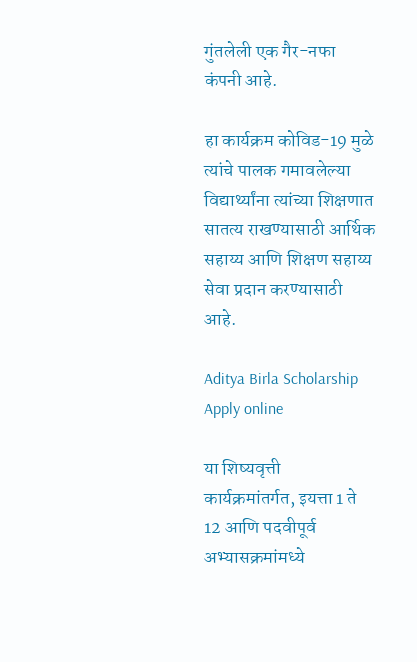गुंतलेली एक गैर-नफा कंपनी आहे.

हा कार्यक्रम कोविड-19 मुळे त्यांचे पालक गमावलेल्या विद्यार्थ्यांना त्यांच्या शिक्षणात सातत्य राखण्यासाठी आर्थिक सहाय्य आणि शिक्षण सहाय्य सेवा प्रदान करण्यासाठी आहे.

Aditya Birla Scholarship Apply online

या शिष्यवृत्ती कार्यक्रमांतर्गत, इयत्ता 1 ते 12 आणि पदवीपूर्व अभ्यासक्रमांमध्ये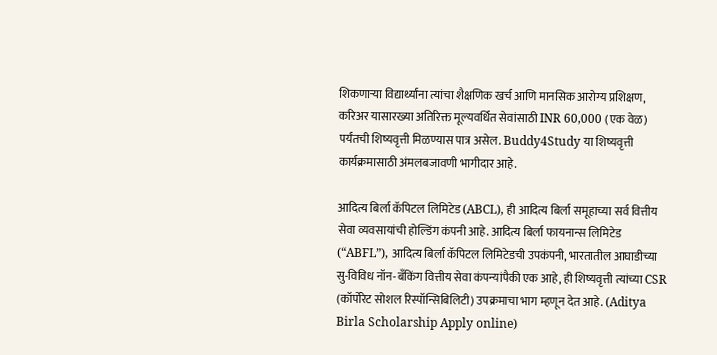शिकणाऱ्या विद्यार्थ्यांना त्यांचा शैक्षणिक खर्च आणि मानसिक आरोग्य प्रशिक्षण, करिअर यासारख्या अतिरिक्त मूल्यवर्धित सेवांसाठी INR 60,000 (एक वेळ) पर्यंतची शिष्यवृत्ती मिळण्यास पात्र असेल. Buddy4Study या शिष्यवृत्ती कार्यक्रमासाठी अंमलबजावणी भागीदार आहे.

आदित्य बिर्ला कॅपिटल लिमिटेड (ABCL), ही आदित्य बिर्ला समूहाच्या सर्व वित्तीय सेवा व्यवसायांची होल्डिंग कंपनी आहे. आदित्य बिर्ला फायनान्स लिमिटेड (“ABFL”), आदित्य बिर्ला कॅपिटल लिमिटेडची उपकंपनी, भारतातील आघाडीच्या सु-विविध नॉन-बँकिंग वित्तीय सेवा कंपन्यांपैकी एक आहे, ही शिष्यवृत्ती त्यांच्या CSR (कॉर्पोरेट सोशल रिस्पॉन्सिबिलिटी) उपक्रमाचा भाग म्हणून देत आहे. (Aditya Birla Scholarship Apply online)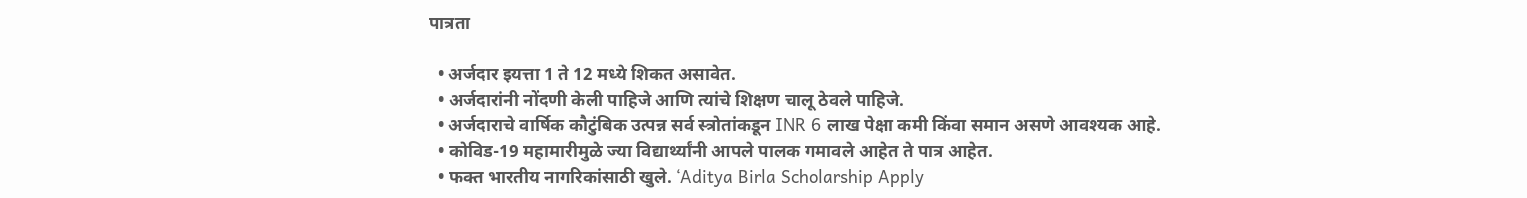पात्रता

  • अर्जदार इयत्ता 1 ते 12 मध्ये शिकत असावेत.
  • अर्जदारांनी नोंदणी केली पाहिजे आणि त्यांचे शिक्षण चालू ठेवले पाहिजे.
  • अर्जदाराचे वार्षिक कौटुंबिक उत्पन्न सर्व स्त्रोतांकडून INR 6 लाख पेक्षा कमी किंवा समान असणे आवश्यक आहे.
  • कोविड-19 महामारीमुळे ज्या विद्यार्थ्यांनी आपले पालक गमावले आहेत ते पात्र आहेत.
  • फक्त भारतीय नागरिकांसाठी खुले. ‘Aditya Birla Scholarship Apply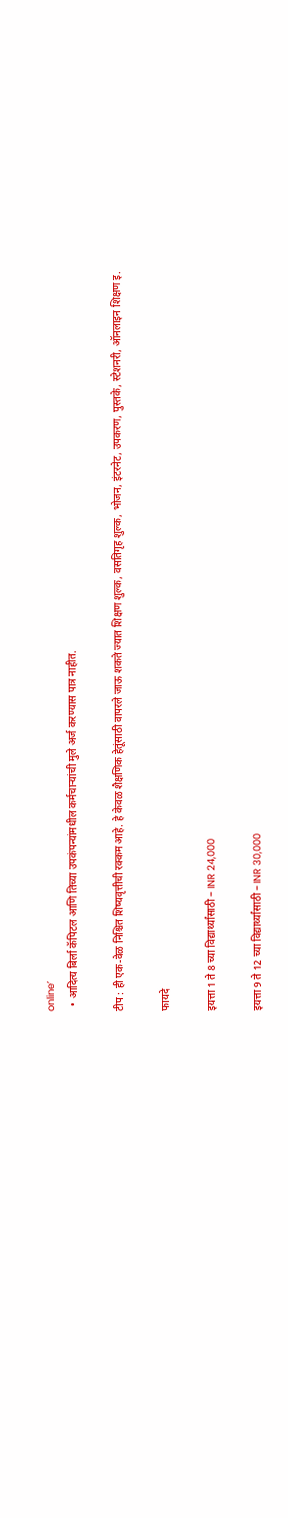online’
  • आदित्य बिर्ला कॅपिटल आणि तिच्या उपकंपन्यांमधील कर्मचाऱ्यांची मुले अर्ज करण्यास पात्र नाहीत.

टीप : ही एक-वेळ निश्चित शिष्यवृत्तीची रक्कम आहे. हे केवळ शैक्षणिक हेतूंसाठी वापरले जाऊ शकते ज्यात शिक्षण शुल्क, वसतिगृह शुल्क, भोजन, इंटरनेट, उपकरण, पुस्तके, स्टेशनरी, ऑनलाइन शिक्षण इ.

फायदे

इयत्ता 1 ते 8 च्या विद्यार्थ्यांसाठी – INR 24,000

इयत्ता 9 ते 12 च्या विद्यार्थ्यांसाठी – INR 30,000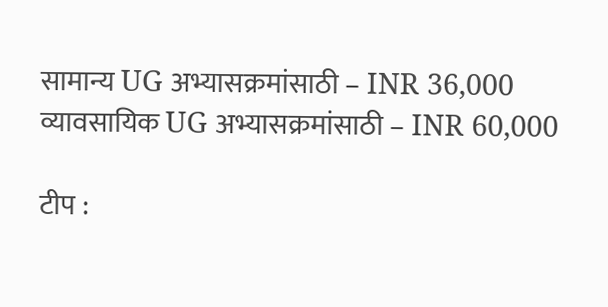सामान्य UG अभ्यासक्रमांसाठी – INR 36,000 व्यावसायिक UG अभ्यासक्रमांसाठी – INR 60,000

टीप :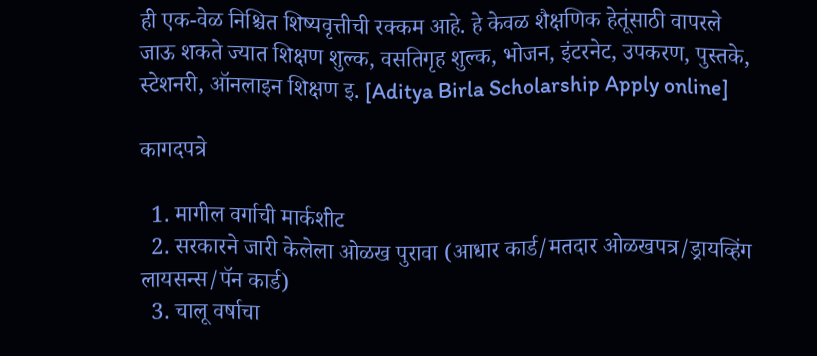ही एक-वेळ निश्चित शिष्यवृत्तीची रक्कम आहे. हे केवळ शैक्षणिक हेतूंसाठी वापरले जाऊ शकते ज्यात शिक्षण शुल्क, वसतिगृह शुल्क, भोजन, इंटरनेट, उपकरण, पुस्तके, स्टेशनरी, ऑनलाइन शिक्षण इ. [Aditya Birla Scholarship Apply online]

कागदपत्रे

  1. मागील वर्गाची मार्कशीट
  2. सरकारने जारी केलेला ओळख पुरावा (आधार कार्ड/मतदार ओळखपत्र/ड्रायव्हिंग लायसन्स/पॅन कार्ड)
  3. चालू वर्षाचा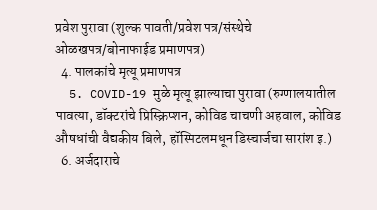प्रवेश पुरावा (शुल्क पावती/प्रवेश पत्र/संस्थेचे ओळखपत्र/बोनाफाईड प्रमाणपत्र)
  4. पालकांचे मृत्यू प्रमाणपत्र
  5. COVID-19 मुळे मृत्यू झाल्याचा पुरावा (रुग्णालयातील पावत्या, डॉक्टरांचे प्रिस्क्रिप्शन, कोविड चाचणी अहवाल, कोविड औषधांची वैद्यकीय बिले, हॉस्पिटलमधून डिस्चार्जचा सारांश इ.)
  6. अर्जदाराचे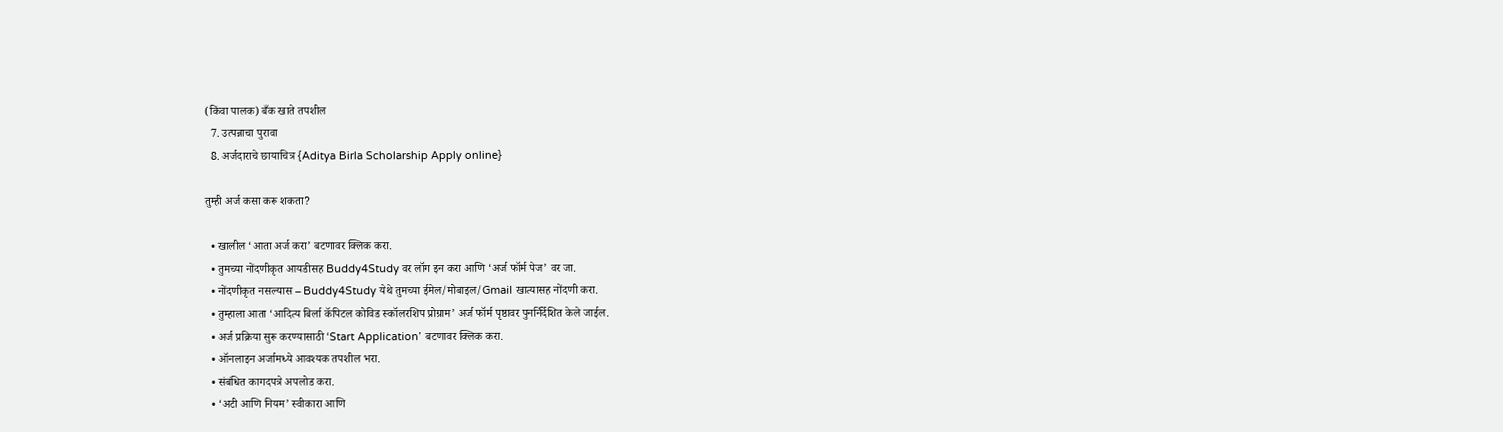(किंवा पालक) बँक खाते तपशील
  7. उत्पन्नाचा पुरावा
  8. अर्जदाराचे छायाचित्र {Aditya Birla Scholarship Apply online}

तुम्ही अर्ज कसा करू शकता?

  • खालील ‘आता अर्ज करा’ बटणावर क्लिक करा.
  • तुमच्या नोंदणीकृत आयडीसह Buddy4Study वर लॉग इन करा आणि ‘अर्ज फॉर्म पेज’ वर जा.
  • नोंदणीकृत नसल्यास – Buddy4Study येथे तुमच्या ईमेल/मोबाइल/Gmail खात्यासह नोंदणी करा.
  • तुम्हाला आता ‘आदित्य बिर्ला कॅपिटल कोविड स्कॉलरशिप प्रोग्राम’ अर्ज फॉर्म पृष्ठावर पुनर्निर्देशित केले जाईल.
  • अर्ज प्रक्रिया सुरू करण्यासाठी ‘Start Application’ बटणावर क्लिक करा.
  • ऑनलाइन अर्जामध्ये आवश्यक तपशील भरा.
  • संबंधित कागदपत्रे अपलोड करा.
  • ‘अटी आणि नियम’ स्वीकारा आणि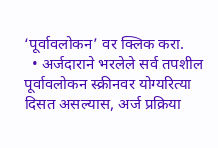‘पूर्वावलोकन’ वर क्लिक करा.
  • अर्जदाराने भरलेले सर्व तपशील पूर्वावलोकन स्क्रीनवर योग्यरित्या दिसत असल्यास, अर्ज प्रक्रिया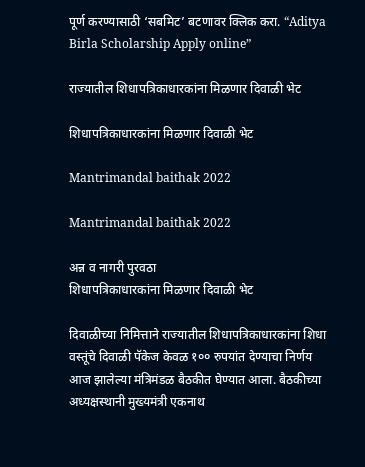पूर्ण करण्यासाठी ‘सबमिट’ बटणावर क्लिक करा. “Aditya Birla Scholarship Apply online”

राज्यातील शिधापत्रिकाधारकांना मिळणार दिवाळी भेट

शिधापत्रिकाधारकांना मिळणार दिवाळी भेट

Mantrimandal baithak 2022

Mantrimandal baithak 2022

अन्न व नागरी पुरवठा
शिधापत्रिकाधारकांना मिळणार दिवाळी भेट

दिवाळीच्या निमित्ताने राज्यातील शिधापत्रिकाधारकांना शिधा वस्तूंचे दिवाळी पॅकेज केवळ १०० रुपयांत देण्याचा निर्णय आज झालेल्या मंत्रिमंडळ बैठकीत घेण्यात आला. बैठकीच्या अध्यक्षस्थानी मुख्यमंत्री एकनाथ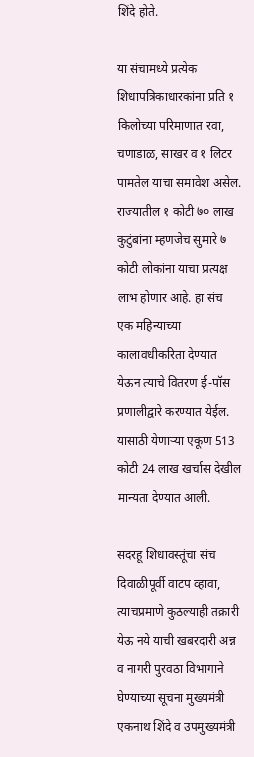शिंदे होते.

या संचामध्ये प्रत्येक शिधापत्रिकाधारकांना प्रति १ किलोच्या परिमाणात रवा, चणाडाळ, साखर व १ लिटर पामतेल याचा समावेश असेल. राज्यातील १ कोटी ७० लाख कुटुंबांना म्हणजेच सुमारे ७ कोटी लोकांना याचा प्रत्यक्ष लाभ होणार आहे. हा संच एक महिन्याच्या कालावधीकरिता देण्यात येऊन त्याचे वितरण ई-पॉस प्रणालीद्वारे करण्यात येईल. यासाठी येणाऱ्या एकूण 513 कोटी 24 लाख खर्चास देखील मान्यता देण्यात आली.

सदरहू शिधावस्तूंचा संच दिवाळीपूर्वी वाटप व्हावा, त्याचप्रमाणे कुठल्याही तक्रारी येऊ नये याची खबरदारी अन्न व नागरी पुरवठा विभागाने घेण्याच्या सूचना मुख्यमंत्री एकनाथ शिंदे व उपमुख्यमंत्री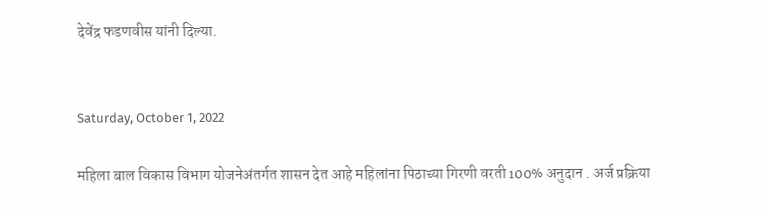देवेंद्र फडणवीस यांनी दिल्या.


Saturday, October 1, 2022

महिला बाल विकास विभाग योजनेअंतर्गत शासन देत आहे महिलांना पिठाच्या गिरणी वरती 100% अनुदान . अर्ज प्रक्रिया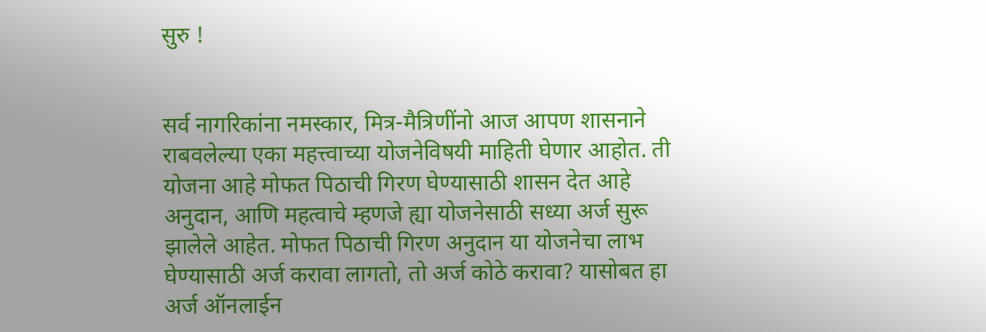सुरु !


सर्व नागरिकांना नमस्कार, मित्र-मैत्रिणींनो आज आपण शासनाने राबवलेल्या एका महत्त्वाच्या योजनेविषयी माहिती घेणार आहोत. ती योजना आहे मोफत पिठाची गिरण घेण्यासाठी शासन देत आहे अनुदान, आणि महत्वाचे म्हणजे ह्या योजनेसाठी सध्या अर्ज सुरू झालेले आहेत. मोफत पिठाची गिरण अनुदान या योजनेचा लाभ घेण्यासाठी अर्ज करावा लागतो, तो अर्ज कोठे करावा? यासोबत हा अर्ज ऑनलाईन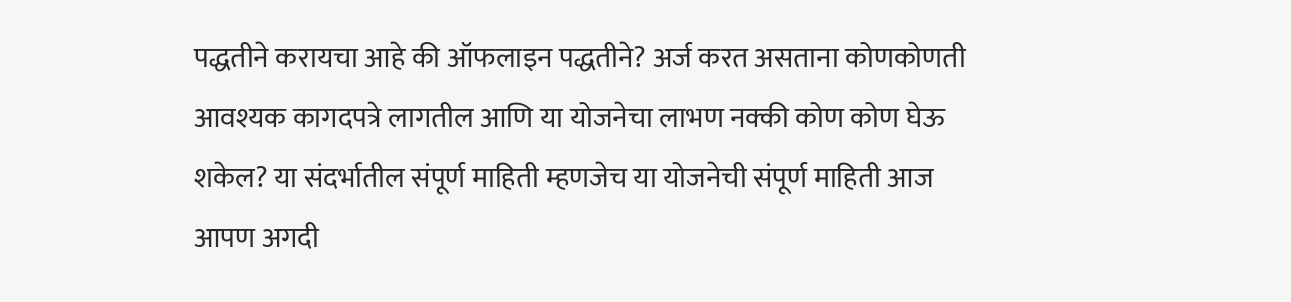पद्धतीने करायचा आहे की ऑफलाइन पद्धतीने? अर्ज करत असताना कोणकोणती आवश्यक कागदपत्रे लागतील आणि या योजनेचा लाभण नक्की कोण कोण घेऊ शकेल? या संदर्भातील संपूर्ण माहिती म्हणजेच या योजनेची संपूर्ण माहिती आज आपण अगदी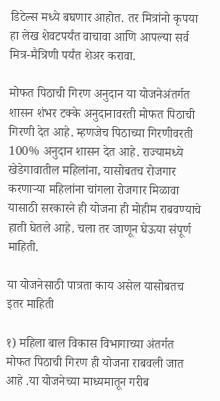डिटेल्स मध्ये बघणार आहोत. तर मित्रांनो कृपया हा लेख शेवटपर्यंत वाचावा आणि आपल्या सर्व मित्र-मैत्रिणी पर्यंत शेअर करावा.

मोफत पिठाची गिरण अनुदान या योजनेअंतर्गत शासन शंभर टक्के अनुदानावरती मोफत पिठाची गिरणी देत आहे. म्हणजेच पिठाच्या गिरणीवरती 100% अनुदान शासन देत आहे. राज्यामध्ये खेडेगावातील महिलांना, यासोबतच रोजगार करणाऱ्या महिलांना चांगला रोजगार मिळावा यासाठी सरकारने ही योजना ही मोहीम राबवण्याचे हाती घेतले आहे. चला तर जाणून घेऊया संपूर्ण माहिती.

या योजनेसाठी पात्रता काय असेल यासोबतच इतर माहिती

१) महिला बाल विकास विभागाच्या अंतर्गत मोफत पिठाची गिरण ही योजना राबवली जात आहे .या योजनेच्या माध्यमातून गरीब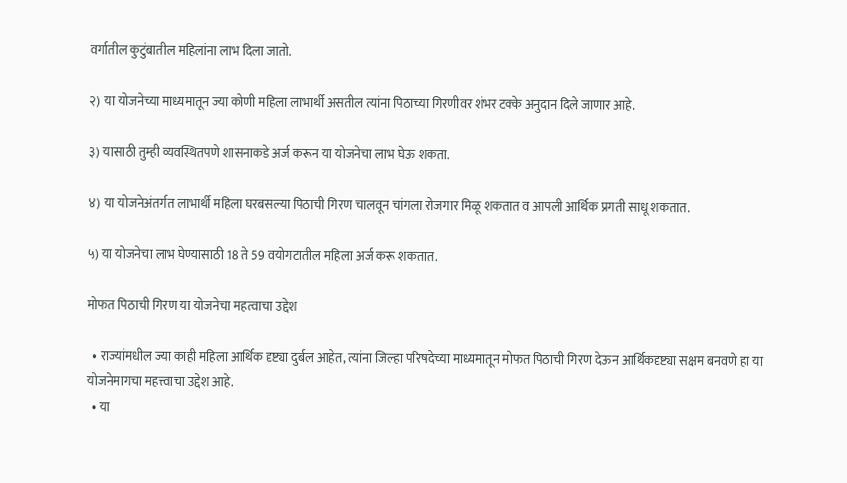वर्गातील कुटुंबातील महिलांना लाभ दिला जातो.

२) या योजनेच्या माध्यमातून ज्या कोणी महिला लाभार्थी असतील त्यांना पिठाच्या गिरणीवर शंभर टक्के अनुदान दिले जाणार आहे.

३) यासाठी तुम्ही व्यवस्थितपणे शासनाकडे अर्ज करून या योजनेचा लाभ घेऊ शकता.

४) या योजनेअंतर्गत लाभार्थी महिला घरबसल्या पिठाची गिरण चालवून चांगला रोजगार मिळू शकतात व आपली आर्थिक प्रगती साधू शकतात.

५) या योजनेचा लाभ घेण्यासाठी 18 ते 59 वयोगटातील महिला अर्ज करू शकतात.

मोफत पिठाची गिरण या योजनेचा महत्वाचा उद्देश

  • राज्यांमधील ज्या काही महिला आर्थिक दृष्ट्या दुर्बल आहेत, त्यांना जिल्हा परिषदेच्या माध्यमातून मोफत पिठाची गिरण देऊन आर्थिकदृष्ट्या सक्षम बनवणे हा या योजनेमागचा महत्त्वाचा उद्देश आहे.
  • या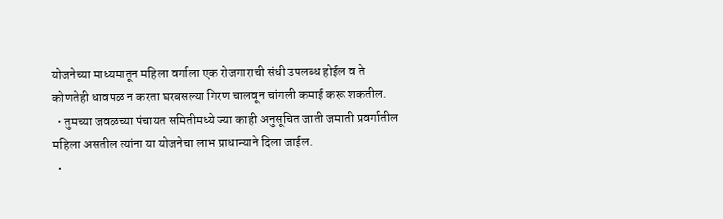योजनेच्या माध्यमातून महिला वर्गाला एक रोजगाराची संधी उपलब्ध होईल व ते कोणतेही धावपळ न करता घरबसल्या गिरण चालवून चांगली कमाई करू शकतील.
  • तुमच्या जवळच्या पंचायत समितीमध्ये ज्या काही अनुसूचित जाती जमाती प्रवर्गातील महिला असतील त्यांना या योजनेचा लाभ प्राधान्याने दिला जाईल.
  •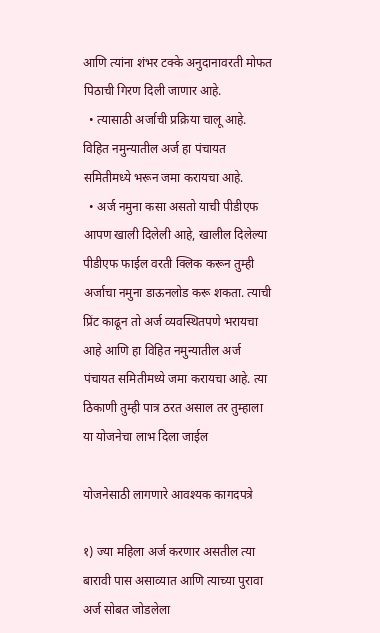आणि त्यांना शंभर टक्के अनुदानावरती मोफत पिठाची गिरण दिली जाणार आहे.
  • त्यासाठी अर्जाची प्रक्रिया चालू आहे. विहित नमुन्यातील अर्ज हा पंचायत समितीमध्ये भरून जमा करायचा आहे.
  • अर्ज नमुना कसा असतो याची पीडीएफ आपण खाली दिलेली आहे, खालील दिलेल्या पीडीएफ फाईल वरती क्लिक करून तुम्ही अर्जाचा नमुना डाऊनलोड करू शकता. त्याची प्रिंट काढून तो अर्ज व्यवस्थितपणे भरायचा आहे आणि हा विहित नमुन्यातील अर्ज पंचायत समितीमध्ये जमा करायचा आहे. त्या ठिकाणी तुम्ही पात्र ठरत असाल तर तुम्हाला या योजनेचा लाभ दिला जाईल

योजनेसाठी लागणारे आवश्यक कागदपत्रे

१) ज्या महिला अर्ज करणार असतील त्या बारावी पास असाव्यात आणि त्याच्या पुरावा अर्ज सोबत जोडलेला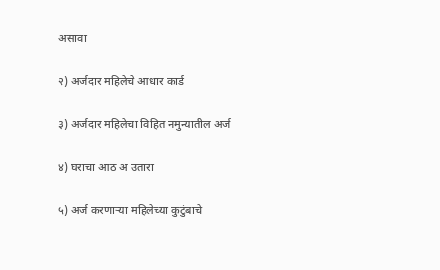असावा

२) अर्जदार महिलेचे आधार कार्ड

३) अर्जदार महिलेचा विहित नमुन्यातील अर्ज

४) घराचा आठ अ उतारा

५) अर्ज करणाऱ्या महिलेच्या कुटुंबाचे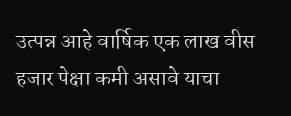उत्पन्न आहे वार्षिक एक लाख वीस हजार पेक्षा कमी असावे याचा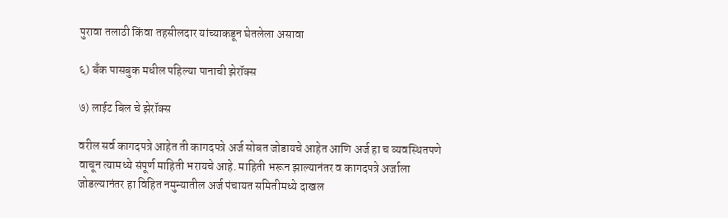पुरावा तलाठी किंवा तहसीलदार यांच्याकडून घेतलेला असावा

६) बँक पासबुक मधील पहिल्या पानाची झेरॉक्स

७) लाईट बिल चे झेरॉक्स

वरील सर्व कागदपत्रे आहेत ती कागदपत्रे अर्ज सोबत जोडायचे आहेत आणि अर्ज हा च व्यवस्थितपणे वाचून त्यामध्ये संपूर्ण माहिती भरायचे आहे. माहिती भरून झाल्यानंतर व कागदपत्रे अर्जाला जोडल्यानंतर हा विहित नमुन्यातील अर्ज पंचायत समितीमध्ये दाखल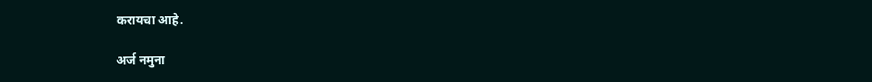करायचा आहे.

अर्ज नमुना